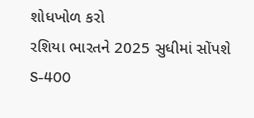શોધખોળ કરો
રશિયા ભારતને 2025 સુધીમાં સોંપશે S-400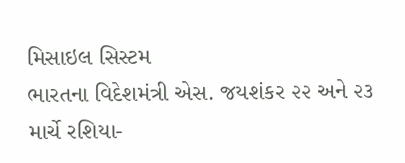મિસાઇલ સિસ્ટમ
ભારતના વિદેશમંત્રી એસ. જયશંકર ૨૨ અને ૨૩ માર્ચે રશિયા-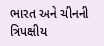ભારત અને ચીનની ત્રિપક્ષીય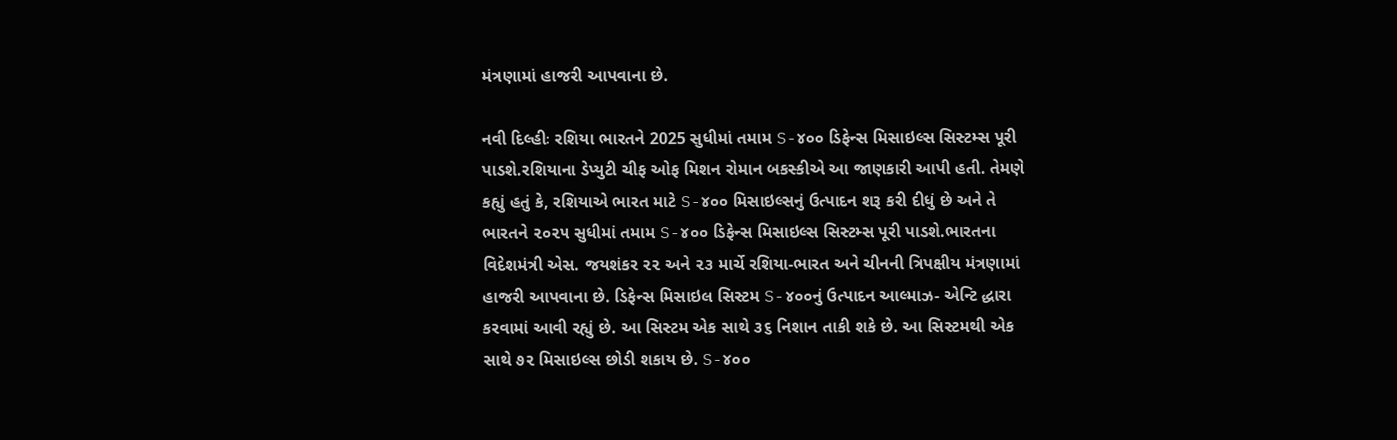મંત્રણામાં હાજરી આપવાના છે.

નવી દિલ્હીઃ રશિયા ભારતને 2025 સુધીમાં તમામ S-૪૦૦ ડિફેન્સ મિસાઇલ્સ સિસ્ટમ્સ પૂરી પાડશે.રશિયાના ડેપ્યુટી ચીફ ઓફ મિશન રોમાન બકસ્કીએ આ જાણકારી આપી હતી. તેમણે કહ્યું હતું કે, રશિયાએ ભારત માટે S-૪૦૦ મિસાઇલ્સનું ઉત્પાદન શરૂ કરી દીધું છે અને તે ભારતને ૨૦૨૫ સુધીમાં તમામ S-૪૦૦ ડિફેન્સ મિસાઇલ્સ સિસ્ટમ્સ પૂરી પાડશે.ભારતના વિદેશમંત્રી એસ. જયશંકર ૨૨ અને ૨૩ માર્ચે રશિયા-ભારત અને ચીનની ત્રિપક્ષીય મંત્રણામાં હાજરી આપવાના છે. ડિફેન્સ મિસાઇલ સિસ્ટમ S-૪૦૦નું ઉત્પાદન આલ્માઝ- એન્ટિ દ્ધારા કરવામાં આવી રહ્યું છે. આ સિસ્ટમ એક સાથે ૩૬ નિશાન તાકી શકે છે. આ સિસ્ટમથી એક સાથે ૭૨ મિસાઇલ્સ છોડી શકાય છે. S-૪૦૦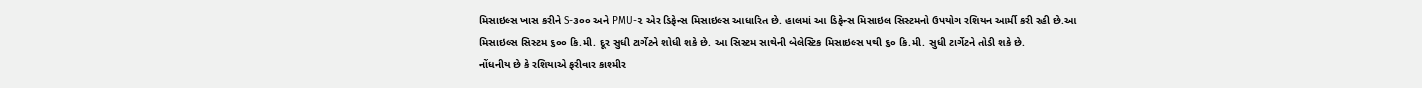મિસાઇલ્સ ખાસ કરીને S-૩૦૦ અને PMU-૨ એર ડિફેન્સ મિસાઇલ્સ આધારિત છે. હાલમાં આ ડિફેન્સ મિસાઇલ સિસ્ટમનો ઉપયોગ રશિયન આર્મી કરી રહી છે.આ મિસાઇલ્સ સિસ્ટમ ૬૦૦ કિ.મી. દૂર સુધી ટાર્ગેટને શોધી શકે છે. આ સિસ્ટમ સાથેની બેલેસ્ટિક મિસાઇલ્સ ૫થી ૬૦ કિ.મી. સુધી ટાર્ગેટને તોડી શકે છે.
નોંધનીય છે કે રશિયાએ ફરીવાર કાશ્મીર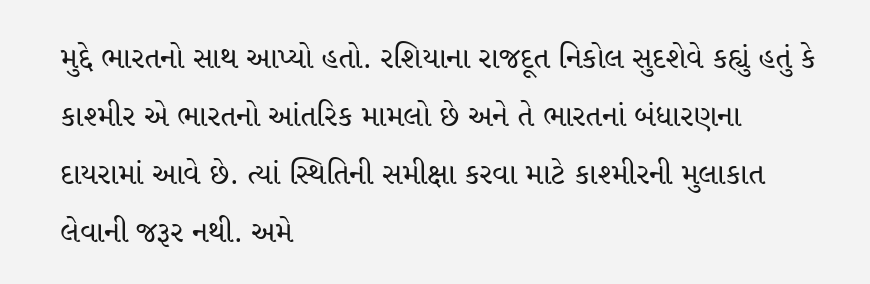મુદ્દે ભારતનો સાથ આપ્યો હતો. રશિયાના રાજદૂત નિકોલ સુદશેવે કહ્યું હતું કે કાશ્મીર એ ભારતનો આંતરિક મામલો છે અને તે ભારતનાં બંધારણના દાયરામાં આવે છે. ત્યાં સ્થિતિની સમીક્ષા કરવા માટે કાશ્મીરની મુલાકાત લેવાની જરૂર નથી. અમે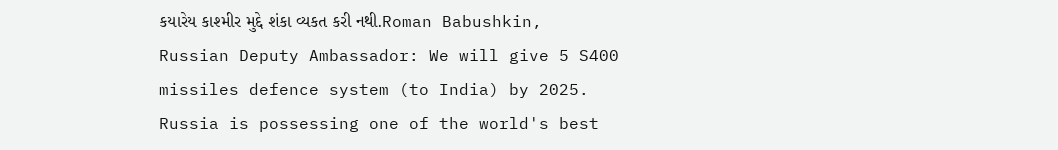કયારેય કાશ્મીર મુદ્દે શંકા વ્યકત કરી નથી.Roman Babushkin, Russian Deputy Ambassador: We will give 5 S400 missiles defence system (to India) by 2025. Russia is possessing one of the world's best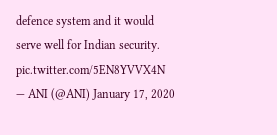defence system and it would serve well for Indian security. pic.twitter.com/5EN8YVVX4N
— ANI (@ANI) January 17, 2020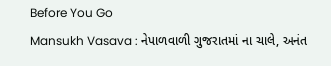Before You Go
Mansukh Vasava : નેપાળવાળી ગુજરાતમાં ના ચાલે, અનંત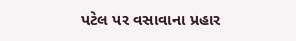પટેલ પર વસાવાના પ્રહાર